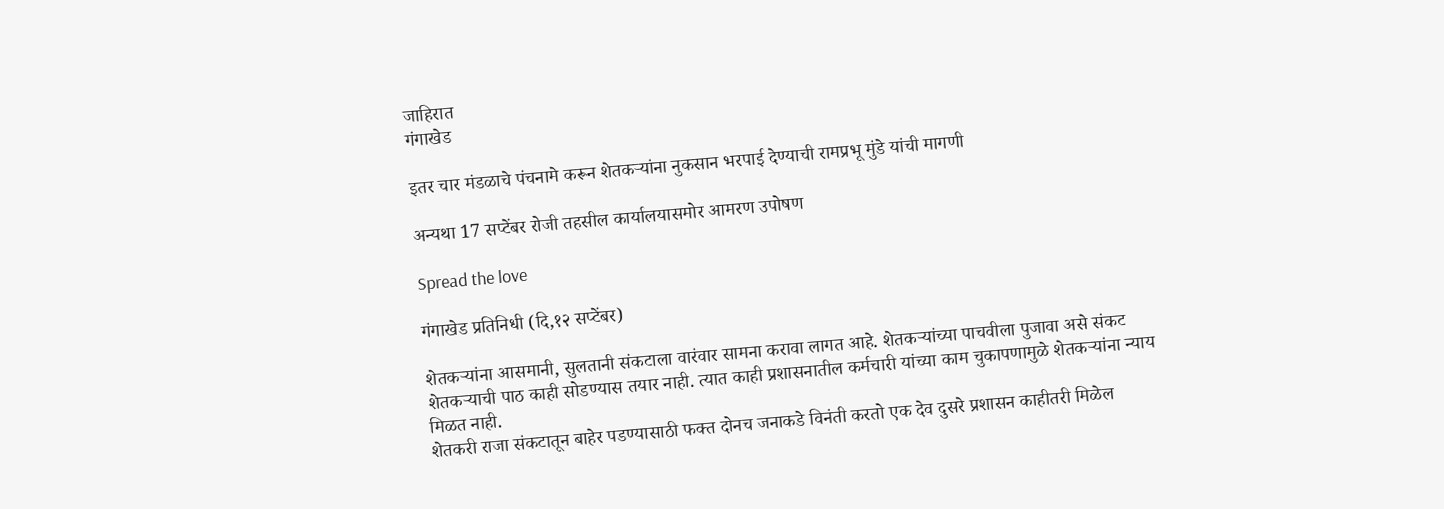जाहिरात
गंगाखेड

इतर चार मंडळाचे पंचनामे करून शेतकऱ्यांना नुकसान भरपाई देण्याची रामप्रभू मुंडे यांची मागणी

अन्यथा 17 सप्टेंबर रोजी तहसील कार्यालयासमोर आमरण उपोषण

Spread the love

गंगाखेड प्रतिनिधी (दि,१२ सप्टेंबर)

शेतकऱ्यांना आसमानी, सुलतानी संकटाला वारंवार सामना करावा लागत आहे. शेतकऱ्यांच्या पाचवीला पुजावा असे संकट शेतकऱ्याची पाठ काही सोडण्यास तयार नाही. त्यात काही प्रशासनातील कर्मचारी यांच्या काम चुकापणामुळे शेतकऱ्यांना न्याय मिळत नाही.
शेतकरी राजा संकटातून बाहेर पडण्यासाठी फक्त दोनच जनाकडे विनंती करतो एक देव दुसरे प्रशासन काहीतरी मिळेल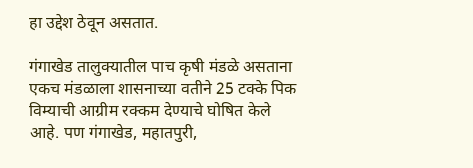हा उद्देश ठेवून असतात.

गंगाखेड तालुक्यातील पाच कृषी मंडळे असताना एकच मंडळाला शासनाच्या वतीने 25 टक्के पिक विम्याची आग्रीम रक्कम देण्याचे घोषित केले आहे. पण गंगाखेड, महातपुरी,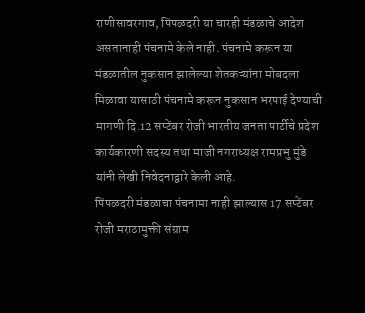राणीसावरगाव, पिंपळदरी या चारही मंडळाचे आदेश असतानाही पंचनामे केले नाही. पंचनामे करून या मंडळातील नुकसान झालेल्या शेतकऱ्यांना मोबदला मिळावा यासाठी पंचनामे करून नुकसान भरपाई देण्याची मागणी दि.12 सप्टेंबर रोजी भारतीय जनता पार्टीचे प्रदेश कार्यकारणी सदस्य तथा माजी नगराध्यक्ष रामप्रभु मुंडे यांनी लेखी निवेदनाद्वारे केली आहे.
पिंपळदरी मंडळाचा पंचनामा नाही झाल्यास 17 सप्टेंबर रोजी मराठामुक्ती संग्राम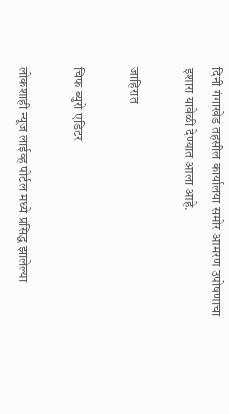दिनी गंगाखेड तहसील कार्यालया समोर आमरण उपोषणाचा इशारा यावेळी देण्यात आला आहे.

जाहिरात

चिफ ब्युरो एडिटर

लोकशाही न्यूज लाईव्ह पोर्टल मध्ये प्रसिद्ध झालेल्या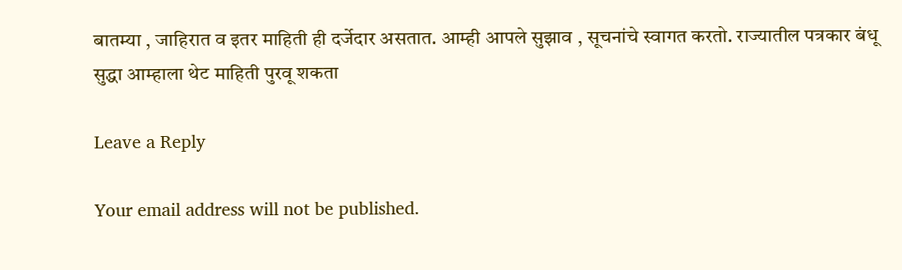बातम्या , जाहिरात व इतर माहिती ही दर्जेदार असतात. आम्ही आपले सुझाव , सूचनांचे स्वागत करतो. राज्यातील पत्रकार बंधू सुद्धा आम्हाला थेट माहिती पुरवू शकता

Leave a Reply

Your email address will not be published.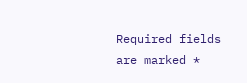Required fields are marked *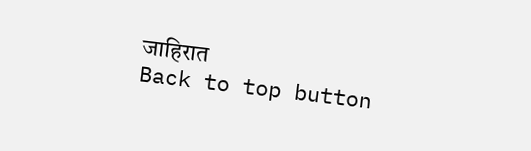जाहिरात
Back to top button